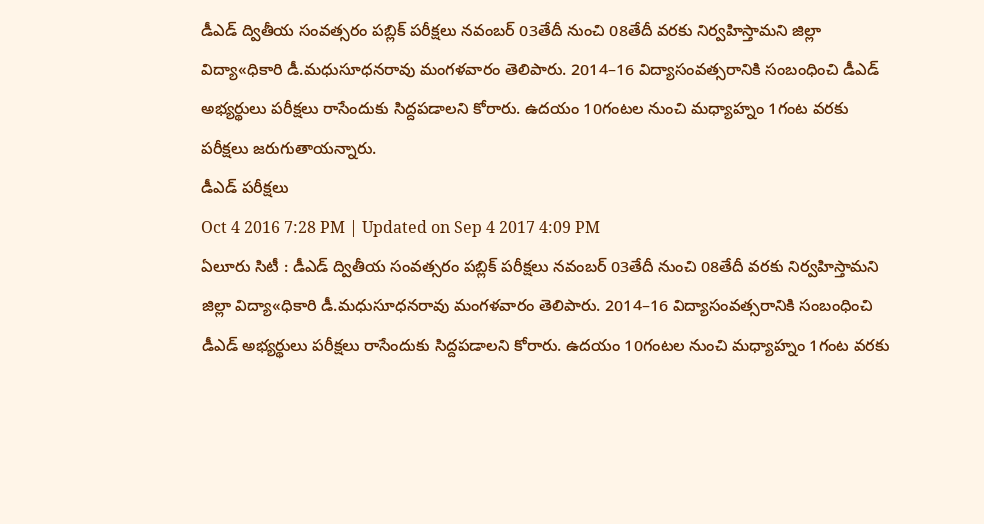డీఎడ్ ద్వితీయ సంవత్సరం పబ్లిక్ పరీక్షలు నవంబర్ 03తేదీ నుంచి 08తేదీ వరకు నిర్వహిస్తామని జిల్లా విద్యా«ధికారి డీ.మధుసూధనరావు మంగళవారం తెలిపారు. 2014–16 విద్యాసంవత్సరానికి సంబంధించి డీఎడ్ అభ్యర్థులు పరీక్షలు రాసేందుకు సిద్దపడాలని కోరారు. ఉదయం 10గంటల నుంచి మధ్యాహ్నం 1గంట వరకు పరీక్షలు జరుగుతాయన్నారు.
డీఎడ్ పరీక్షలు
Oct 4 2016 7:28 PM | Updated on Sep 4 2017 4:09 PM
ఏలూరు సిటీ : డీఎడ్ ద్వితీయ సంవత్సరం పబ్లిక్ పరీక్షలు నవంబర్ 03తేదీ నుంచి 08తేదీ వరకు నిర్వహిస్తామని జిల్లా విద్యా«ధికారి డీ.మధుసూధనరావు మంగళవారం తెలిపారు. 2014–16 విద్యాసంవత్సరానికి సంబంధించి డీఎడ్ అభ్యర్థులు పరీక్షలు రాసేందుకు సిద్దపడాలని కోరారు. ఉదయం 10గంటల నుంచి మధ్యాహ్నం 1గంట వరకు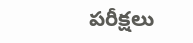పరీక్షలు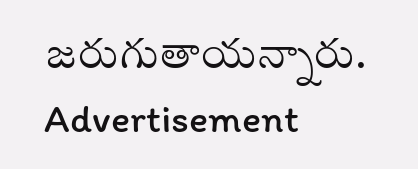జరుగుతాయన్నారు.
Advertisement